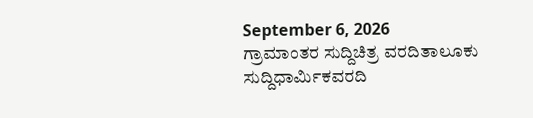September 6, 2026
ಗ್ರಾಮಾಂತರ ಸುದ್ದಿಚಿತ್ರ ವರದಿತಾಲೂಕು ಸುದ್ದಿಧಾರ್ಮಿಕವರದಿ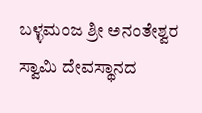ಬಳ್ಳಮಂಜ ಶ್ರೀ ಅನಂತೇಶ್ವರ ಸ್ವಾಮಿ ದೇವಸ್ಥಾನದ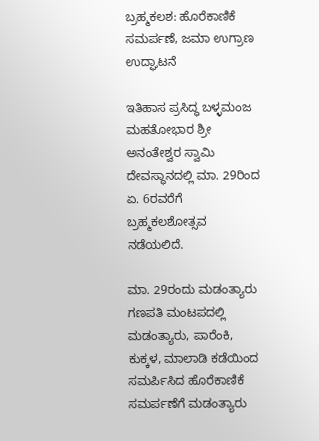ಬ್ರಹ್ಮಕಲಶ: ಹೊರೆಕಾಣಿಕೆ ಸಮರ್ಪಣೆ, ಜಮಾ ಉಗ್ರಾಣ ಉದ್ಘಾಟನೆ

ಇತಿಹಾಸ ಪ್ರಸಿದ್ಧ ಬಳ್ಳಮಂಜ ಮಹತೋಭಾರ ಶ್ರೀ ಅನಂತೇಶ್ವರ ಸ್ವಾಮಿ ದೇವಸ್ಥಾನದಲ್ಲಿ ಮಾ. 29ರಿಂದ ಏ. 6ರವರೆಗೆ
ಬ್ರಹ್ಮಕಲಶೋತ್ಸವ ನಡೆಯಲಿದೆ.

ಮಾ. 29ರಂದು ಮಡಂತ್ಯಾರು ಗಣಪತಿ ಮಂಟಪದಲ್ಲಿ ಮಡಂತ್ಯಾರು, ಪಾರೆಂಕಿ, ಕುಕ್ಕಳ, ಮಾಲಾಡಿ ಕಡೆಯಿಂದ ಸಮರ್ಪಿಸಿದ ಹೊರೆಕಾಣಿಕೆ ಸಮರ್ಪಣೆಗೆ ಮಡಂತ್ಯಾರು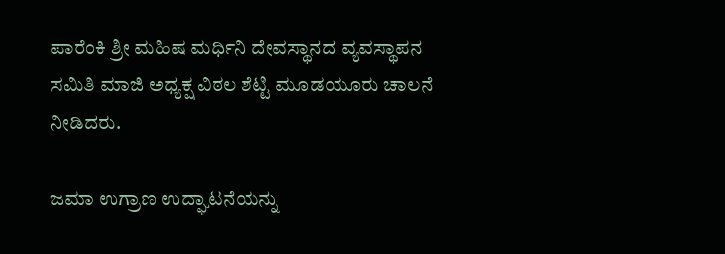ಪಾರೆಂಕಿ ಶ್ರೀ ಮಹಿಷ ಮರ್ಧಿನಿ ದೇವಸ್ಥಾನದ ವ್ಯವಸ್ಥಾಪನ ಸಮಿತಿ ಮಾಜಿ ಅಧ್ಯಕ್ಷ ವಿಠಲ ಶೆಟ್ಟಿ ಮೂಡಯೂರು ಚಾಲನೆ ನೀಡಿದರು.

ಜಮಾ ಉಗ್ರಾಣ ಉದ್ಘಾಟನೆಯನ್ನು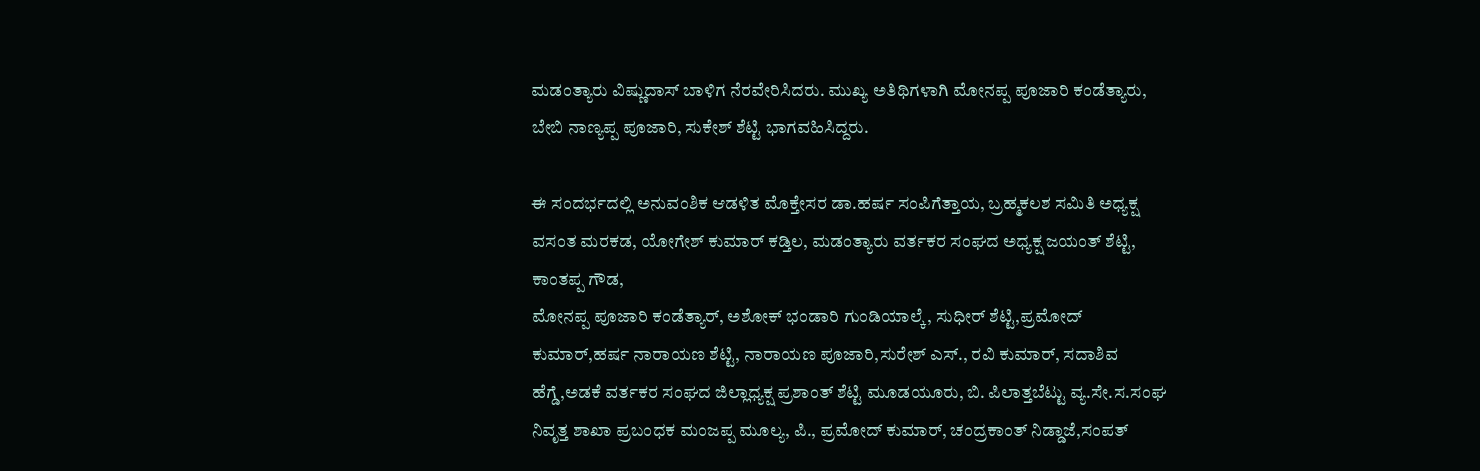ಮಡಂತ್ಯಾರು ವಿಷ್ಣುದಾಸ್ ಬಾಳಿಗ ನೆರವೇರಿಸಿದರು. ಮುಖ್ಯ ಅತಿಥಿಗಳಾಗಿ ಮೋನಪ್ಪ ಪೂಜಾರಿ ಕಂಡೆತ್ಯಾರು, ಬೇಬಿ ನಾಣ್ಯಪ್ಪ ಪೂಜಾರಿ, ಸುಕೇಶ್ ಶೆಟ್ಟಿ ಭಾಗವಹಿಸಿದ್ದರು.

ಈ ಸಂದರ್ಭದಲ್ಲಿ ಅನುವಂಶಿಕ ಆಡಳಿತ ಮೊಕ್ತೇಸರ ಡಾ.ಹರ್ಷ ಸಂಪಿಗೆತ್ತಾಯ, ಬ್ರಹ್ಮಕಲಶ ಸಮಿತಿ ಅಧ್ಯಕ್ಷ ವಸಂತ ಮರಕಡ, ಯೋಗೇಶ್ ಕುಮಾರ್ ಕಡ್ತಿಲ, ಮಡಂತ್ಯಾರು ವರ್ತಕರ ಸಂಘದ ಅಧ್ಯಕ್ಷ ಜಯಂತ್ ಶೆಟ್ಟಿ, ಕಾಂತಪ್ಪ ಗೌಡ,
ಮೋನಪ್ಪ ಪೂಜಾರಿ ಕಂಡೆತ್ಯಾರ್, ಅಶೋಕ್ ಭಂಡಾರಿ ಗುಂಡಿಯಾಲ್ಕೆ, ಸುಧೀರ್ ಶೆಟ್ಟಿ,ಪ್ರಮೋದ್ ಕುಮಾರ್,ಹರ್ಷ ನಾರಾಯಣ ಶೆಟ್ಟಿ, ನಾರಾಯಣ ಪೂಜಾರಿ,ಸುರೇಶ್ ಎಸ್., ರವಿ ಕುಮಾರ್, ಸದಾಶಿವ ಹೆಗ್ಡೆ,ಅಡಕೆ ವರ್ತಕರ ಸಂಘದ ಜಿಲ್ಲಾಧ್ಯಕ್ಷ ಪ್ರಶಾಂತ್ ಶೆಟ್ಟಿ ಮೂಡಯೂರು, ಬಿ. ಪಿಲಾತ್ತಬೆಟ್ಟು ವ್ಯ.ಸೇ.ಸ.ಸಂಘ ನಿವೃತ್ತ ಶಾಖಾ ಪ್ರಬಂಧಕ ಮಂಜಪ್ಪ ಮೂಲ್ಯ, ಪಿ., ಪ್ರಮೋದ್ ಕುಮಾರ್, ಚಂದ್ರಕಾಂತ್ ನಿಡ್ಡಾಜೆ,ಸಂಪತ್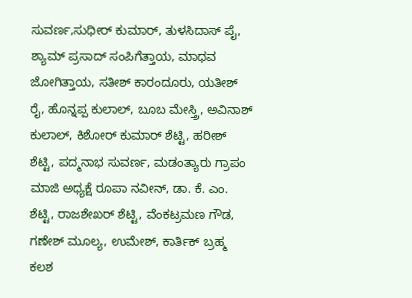ಸುವರ್ಣ,ಸುಧೀರ್ ಕುಮಾರ್, ತುಳಸಿದಾಸ್ ಪೈ, ಶ್ಯಾಮ್ ಪ್ರಸಾದ್ ಸಂಪಿಗೆತ್ತಾಯ, ಮಾಧವ ಜೋಗಿತ್ತಾಯ, ಸತೀಶ್ ಕಾರಂದೂರು, ಯತೀಶ್ ರೈ, ಹೊನ್ನಪ್ಪ ಕುಲಾಲ್, ಬೂಬ ಮೇಸ್ತ್ರಿ, ಅವಿನಾಶ್ ಕುಲಾಲ್, ಕಿಶೋರ್ ಕುಮಾರ್ ಶೆಟ್ಟಿ, ಹರೀಶ್ ಶೆಟ್ಟಿ, ಪದ್ಮನಾಭ ಸುವರ್ಣ, ಮಡಂತ್ಯಾರು ಗ್ರಾಪಂ ಮಾಜಿ ಅಧ್ಯಕ್ಷೆ ರೂಪಾ ನವೀನ್, ಡಾ. ಕೆ. ಎಂ. ಶೆಟ್ಟಿ, ರಾಜಶೇಖರ್ ಶೆಟ್ಟಿ, ವೆಂಕಟ್ರಮಣ ಗೌಡ, ಗಣೇಶ್ ಮೂಲ್ಯ, ಉಮೇಶ್, ಕಾರ್ತಿಕ್ ಬ್ರಹ್ಮ ಕಲಶ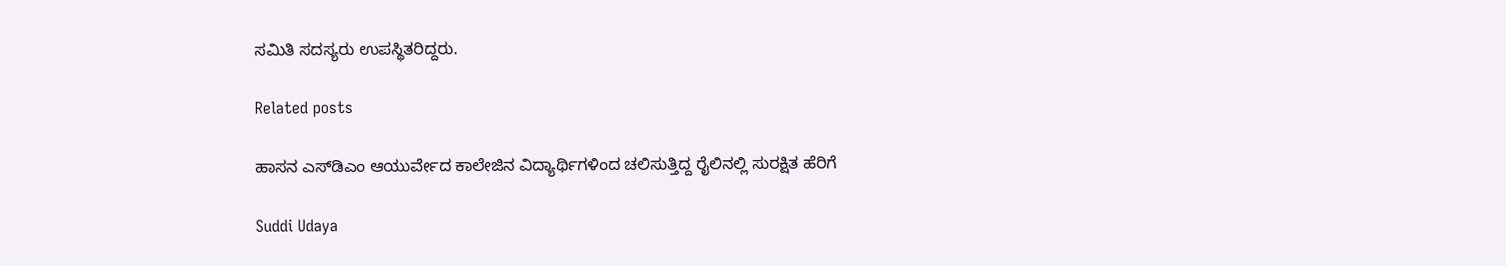ಸಮಿತಿ ಸದಸ್ಯರು ಉಪಸ್ಥಿತರಿದ್ದರು.

Related posts

ಹಾಸನ ಎಸ್‌ಡಿಎಂ ಆಯುರ್ವೇದ ಕಾಲೇಜಿನ ವಿದ್ಯಾರ್ಥಿಗಳಿಂದ ಚಲಿಸುತ್ತಿದ್ದ ರೈಲಿನಲ್ಲಿ ಸುರಕ್ಷಿತ ಹೆರಿಗೆ

Suddi Udaya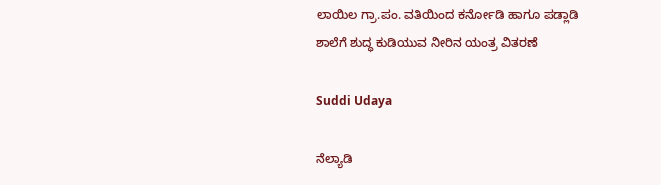ಲಾಯಿಲ ಗ್ರಾ.ಪಂ. ವತಿಯಿಂದ ಕರ್ನೋಡಿ ಹಾಗೂ ಪಡ್ಲಾಡಿ ಶಾಲೆಗೆ ಶುದ್ಧ ಕುಡಿಯುವ ನೀರಿನ ಯಂತ್ರ ವಿತರಣೆ

Suddi Udaya

ನೆಲ್ಯಾಡಿ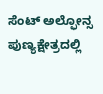ಸೆಂಟ್ ಅಲ್ಫೋನ್ಸ ಪುಣ್ಯಕ್ಷೇತ್ರದಲ್ಲಿ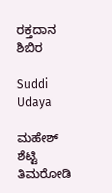ರಕ್ತದಾನ ಶಿಬಿರ

Suddi Udaya

ಮಹೇಶ್ ಶೆಟ್ಟಿ ತಿಮರೋಡಿ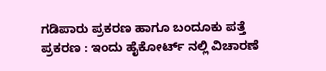ಗಡಿಪಾರು ಪ್ರಕರಣ ಹಾಗೂ ಬಂದೂಕು ಪತ್ತೆ ಪ್ರಕರಣ : ಇಂದು ಹೈಕೋರ್ಟ್ ನಲ್ಲಿ ವಿಚಾರಣೆ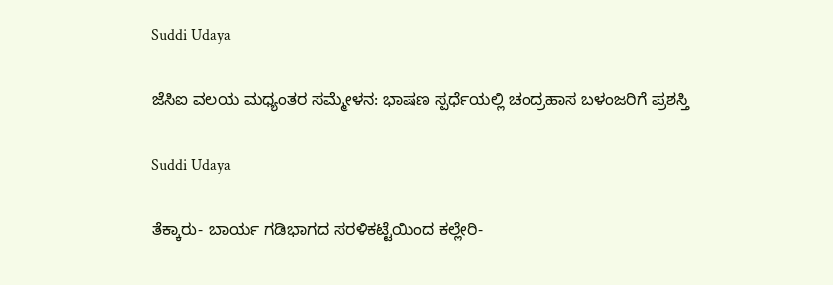Suddi Udaya

ಜೆಸಿಐ ವಲಯ ಮಧ್ಯಂತರ ಸಮ್ಮೇಳನ: ಭಾಷಣ ಸ್ಪರ್ಧೆಯಲ್ಲಿ ಚಂದ್ರಹಾಸ ಬಳಂಜರಿಗೆ ಪ್ರಶಸ್ತಿ

Suddi Udaya

ತೆಕ್ಕಾರು- ಬಾರ್ಯ ಗಡಿಭಾಗದ ಸರಳಿಕಟ್ಟೆಯಿಂದ ಕಲ್ಲೇರಿ-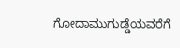ಗೋದಾಮುಗುಡ್ಡೆಯವರೆಗೆ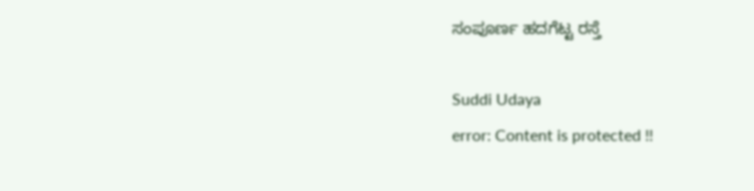ಸಂಪೂರ್ಣ ಹದಗೆಟ್ಟ ರಸ್ತೆ

Suddi Udaya
error: Content is protected !!